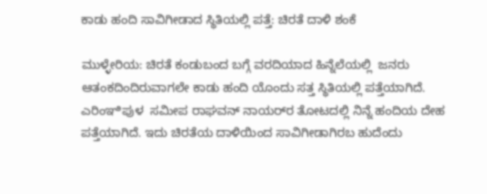ಕಾಡು ಹಂದಿ ಸಾವಿಗೀಡಾದ ಸ್ಥಿತಿಯಲ್ಲಿ ಪತ್ತೆ: ಚಿರತೆ ದಾಳಿ ಶಂಕೆ

ಮುಳ್ಳೇರಿಯ: ಚಿರತೆ ಕಂಡುಬಂದ ಬಗ್ಗೆ ವರದಿಯಾದ ಹಿನ್ನೆಲೆಯಲ್ಲಿ  ಜನರು ಆತಂಕದಿಂದಿರುವಾಗಲೇ ಕಾಡು ಹಂದಿ ಯೊಂದು ಸತ್ತ ಸ್ಥಿತಿಯಲ್ಲಿ ಪತ್ತೆಯಾಗಿದೆ. ಎರಿಂಞಿಪುಳ  ಸಮೀಪ ರಾಘವನ್ ನಾಯರ್‌ರ ತೋಟದಲ್ಲಿ ನಿನ್ನೆ ಹಂದಿಯ ದೇಹ ಪತ್ತೆಯಾಗಿದೆ. ಇದು ಚಿರತೆಯ ದಾಳಿಯಿಂದ ಸಾವಿಗೀಡಾಗಿರಬ ಹುದೆಂದು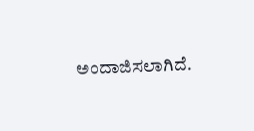ಅಂದಾಜಿಸಲಾಗಿದೆ.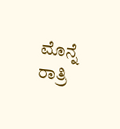ಮೊನ್ನೆ ರಾತ್ರಿ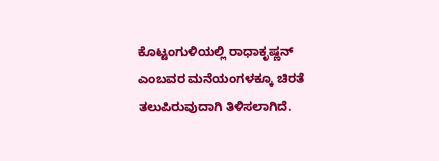ಕೊಟ್ಟಂಗುಳಿಯಲ್ಲಿ ರಾಧಾಕೃಷ್ಣನ್ ಎಂಬವರ ಮನೆಯಂಗಳಕ್ಕೂ ಚಿರತೆ ತಲುಪಿರುವುದಾಗಿ ತಿಳಿಸಲಾಗಿದೆ.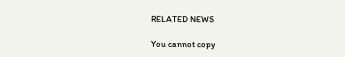RELATED NEWS

You cannot copy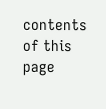contents of this page